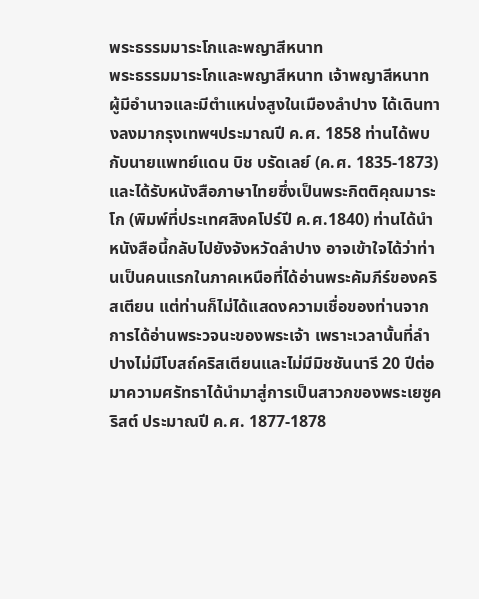พระธรรมมาระโกและพญาสีหนาท
พระธรรมมาระโกและพญาสีหนาท เจ้าพญาสีหนาท ผู้มีอำนาจและมีตำแหน่งสูงในเมืองลำปาง ได้เดินทางลงมากรุงเทพฯประมาณปี ค.ศ. 1858 ท่านได้พบกับนายแพทย์แดน บิช บรัดเลย์ (ค.ศ. 1835-1873) และได้รับหนังสือภาษาไทยซึ่งเป็นพระกิตติคุณมาระโก (พิมพ์ที่ประเทศสิงคโปร์ปี ค.ศ.1840) ท่านได้นำหนังสือนี้กลับไปยังจังหวัดลำปาง อาจเข้าใจได้ว่าท่านเป็นคนแรกในภาคเหนือที่ได้อ่านพระคัมภีร์ของคริสเตียน แต่ท่านก็ไม่ได้แสดงความเชื่อของท่านจากการได้อ่านพระวจนะของพระเจ้า เพราะเวลานั้นที่ลำปางไม่มีโบสถ์คริสเตียนและไม่มีมิชชันนารี 20 ปีต่อมาความศรัทธาได้นำมาสู่การเป็นสาวกของพระเยซูคริสต์ ประมาณปี ค.ศ. 1877-1878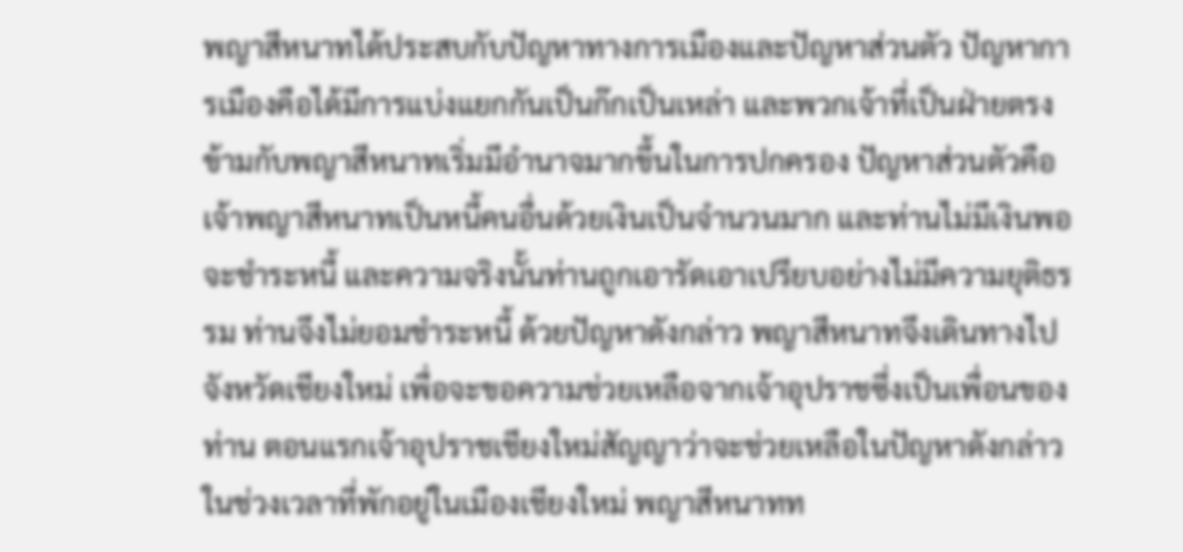พญาสีหนาทได้ประสบกับปัญหาทางการเมืองและปัญหาส่วนตัว ปัญหาการเมืองคือได้มีการแบ่งแยกกันเป็นก๊กเป็นเหล่า และพวกเจ้าที่เป็นฝ่ายตรงข้ามกับพญาสีหนาทเริ่มมีอำนาจมากขึ้นในการปกครอง ปัญหาส่วนตัวคือเจ้าพญาสีหนาทเป็นหนี้คนอื่นด้วยเงินเป็นจำนวนมาก และท่านไม่มีเงินพอจะชำระหนี้ และความจริงนั้นท่านถูกเอารัดเอาเปรียบอย่างไม่มีความยุติธรรม ท่านจึงไม่ยอมชำระหนี้ ด้วยปัญหาดังกล่าว พญาสีหนาทจึงเดินทางไปจังหวัดเชียงใหม่ เพื่อจะขอความช่วยเหลือจากเจ้าอุปราชซึ่งเป็นเพื่อนของท่าน ตอนแรกเจ้าอุปราชเชียงใหม่สัญญาว่าจะช่วยเหลือในปัญหาดังกล่าว ในช่วงเวลาที่พักอยู่ในเมืองเชียงใหม่ พญาสีหนาทท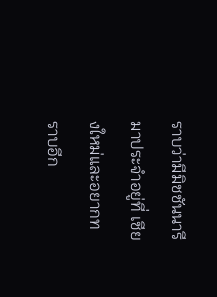ราบว่ามีมิชชันนารีมาประจำอยู่ที่ เชียงใหม่และอยากทราบอีก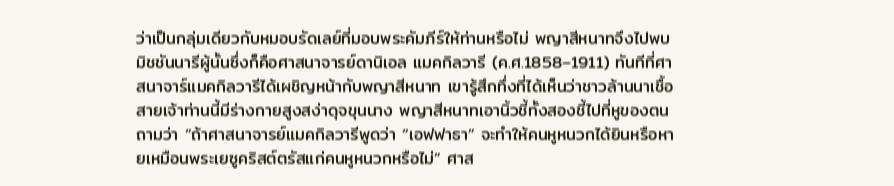ว่าเป็นกลุ่มเดียวกับหมอบรัดเลย์ที่มอบพระคัมภีร์ให้ท่านหรือไม่ พญาสีหนาทจึงไปพบมิชชันนารีผู้นั้นซึ่งก็คือศาสนาจารย์ดานิเอล แมคกิลวารี (ค.ศ.1858–1911) ทันทีที่ศาสนาจาร์แมคกิลวารีได้เผชิญหน้ากับพญาสีหนาท เขารู้สึกทึ่งที่ได้เห็นว่าชาวล้านนาเชื้อสายเจ้าท่านนี้มีร่างกายสูงสง่าดุจขุนนาง พญาสีหนาทเอานิ้วชี้ทั้งสองชี้ไปที่หูของตน ถามว่า “ถ้าศาสนาจารย์แมคกิลวารีพูดว่า “เอฟฟาธา” จะทำให้คนหูหนวกได้ยินหรือหายเหมือนพระเยซูคริสต์ตรัสแก่คนหูหนวกหรือไม่” ศาส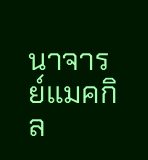นาจารย์แมคกิล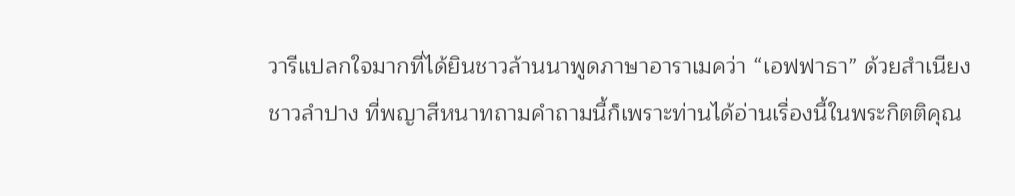วารีแปลกใจมากที่ได้ยินชาวล้านนาพูดภาษาอาราเมคว่า “เอฟฟาธา” ด้วยสำเนียงชาวลำปาง ที่พญาสีหนาทถามคำถามนี้ก็เพราะท่านได้อ่านเรื่องนี้ในพระกิตติคุณ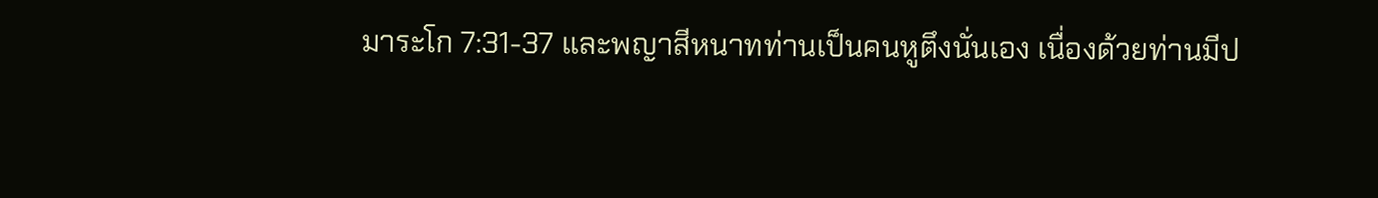มาระโก 7:31-37 และพญาสีหนาทท่านเป็นคนหูตึงนั่นเอง เนื่องด้วยท่านมีป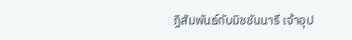ฏิสัมพันธ์กับมิชชันนารี เจ้าอุป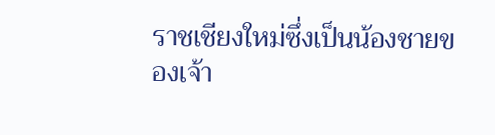ราชเชียงใหม่ซึ่งเป็นน้องชายของเจ้า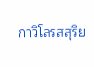กาวิโลรสสุริย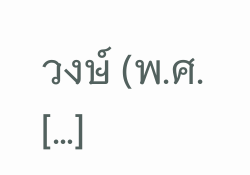วงษ์ (พ.ศ. […]